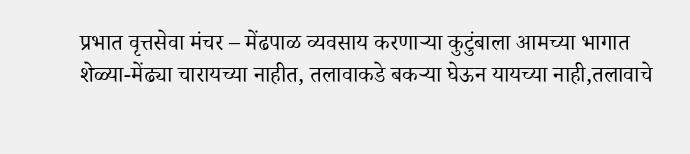प्रभात वृत्तसेवा मंचर – मेंढपाळ व्यवसाय करणाऱ्या कुटुंबाला आमच्या भागात शेळ्या-मेंढ्या चारायच्या नाहीत, तलावाकडे बकऱ्या घेऊन यायच्या नाही,तलावाचे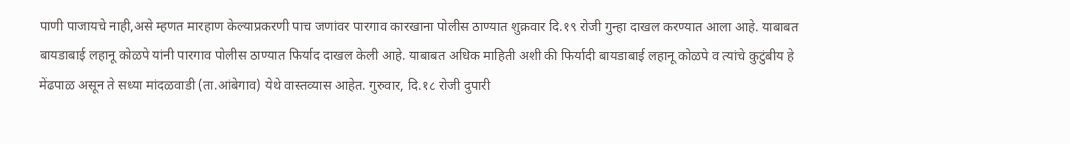पाणी पाजायचे नाही,असे म्हणत मारहाण केल्याप्रकरणी पाच जणांवर पारगाव कारखाना पोलीस ठाण्यात शुक्रवार दि.१९ रोजी गुन्हा दाखल करण्यात आला आहे. याबाबत बायडाबाई लहानू कोळपे यांनी पारगाव पोलीस ठाण्यात फिर्याद दाखल केली आहे. याबाबत अधिक माहिती अशी की फिर्यादी बायडाबाई लहानू कोळपे व त्यांचे कुटुंबीय हे मेंढपाळ असून ते सध्या मांदळवाडी (ता.आंबेगाव) येथे वास्तव्यास आहेत. गुरुवार, दि.१८ रोजी दुपारी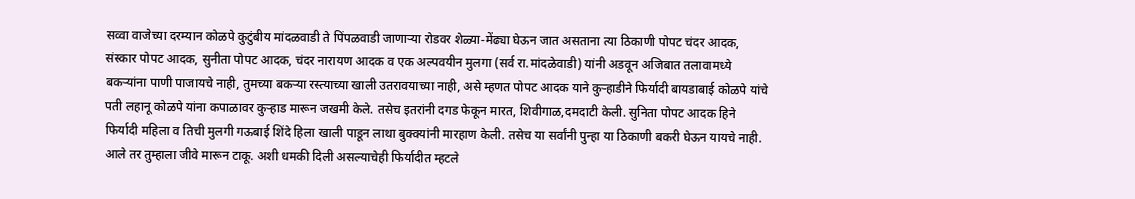सव्वा वाजेच्या दरम्यान कोळपे कुटुंबीय मांदळवाडी ते पिंपळवाडी जाणाऱ्या रोडवर शेळ्या-मेंढ्या घेऊन जात असताना त्या ठिकाणी पोपट चंदर आदक, संस्कार पोपट आदक, सुनीता पोपट आदक, चंदर नारायण आदक व एक अल्पवयीन मुलगा (सर्व रा.मांदळेवाडी) यांनी अडवून अजिबात तलावामध्ये बकऱ्यांना पाणी पाजायचे नाही, तुमच्या बकऱ्या रस्त्याच्या खाली उतरावयाच्या नाही, असे म्हणत पोपट आदक याने कुऱ्हाडीने फिर्यादी बायडाबाई कोळपे यांचे पती लहानू कोळपे यांना कपाळावर कुऱ्हाड मारून जखमी केले. तसेच इतरांनी दगड फेकून मारत, शिवीगाळ,दमदाटी केली. सुनिता पोपट आदक हिने फिर्यादी महिला व तिची मुलगी गऊबाई शिंदे हिला खाली पाडून लाथा बुक्क्यांनी मारहाण केली. तसेच या सर्वांनी पुन्हा या ठिकाणी बकरी घेऊन यायचे नाही. आले तर तुम्हाला जीवे मारून टाकू. अशी धमकी दिली असल्याचेही फिर्यादीत म्हटले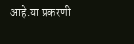आहे.या प्रकरणी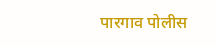पारगाव पोलीस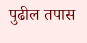पुढील तपास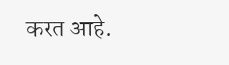करत आहे.